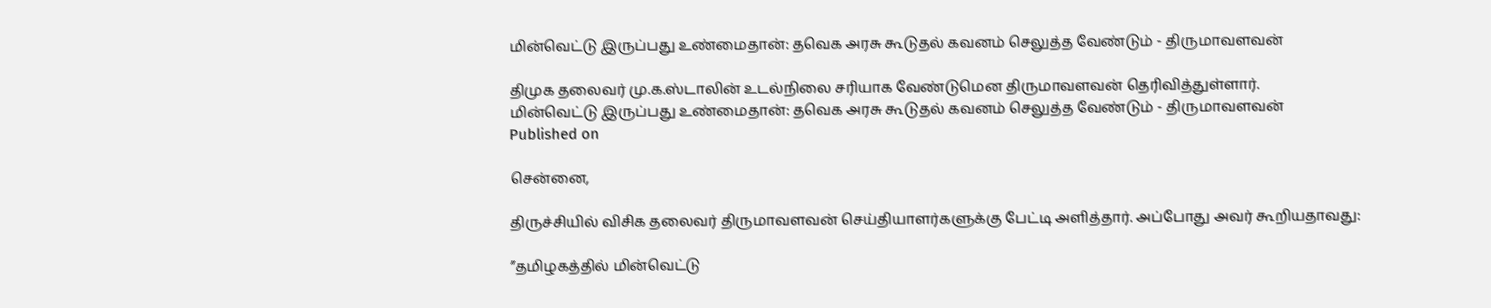மின்வெட்டு இருப்பது உண்மைதான்: தவெக அரசு கூடுதல் கவனம் செலுத்த வேண்டும் - திருமாவளவன்

திமுக தலைவர் மு.க.ஸ்டாலின் உடல்நிலை சரியாக வேண்டுமென திருமாவளவன் தெரிவித்துள்ளார்.
மின்வெட்டு இருப்பது உண்மைதான்: தவெக அரசு கூடுதல் கவனம் செலுத்த வேண்டும் - திருமாவளவன்
Published on

சென்னை,

திருச்சியில் விசிக தலைவர் திருமாவளவன் செய்தியாளர்களுக்கு பேட்டி அளித்தார். அப்போது அவர் கூறியதாவது:

”தமிழகத்தில் மின்வெட்டு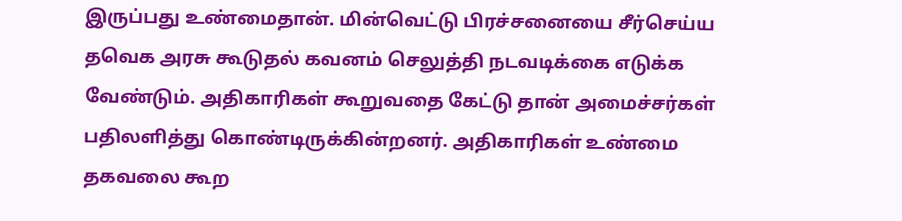இருப்பது உண்மைதான். மின்வெட்டு பிரச்சனையை சீர்செய்ய தவெக அரசு கூடுதல் கவனம் செலுத்தி நடவடிக்கை எடுக்க வேண்டும். அதிகாரிகள் கூறுவதை கேட்டு தான் அமைச்சர்கள் பதிலளித்து கொண்டிருக்கின்றனர். அதிகாரிகள் உண்மை தகவலை கூற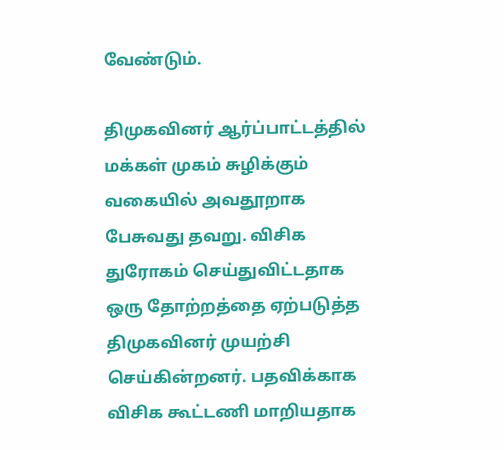வேண்டும்.

திமுகவினர் ஆர்ப்பாட்டத்தில் மக்கள் முகம் சுழிக்கும் வகையில் அவதூறாக பேசுவது தவறு. விசிக துரோகம் செய்துவிட்டதாக ஒரு தோற்றத்தை ஏற்படுத்த திமுகவினர் முயற்சி செய்கின்றனர். பதவிக்காக விசிக கூட்டணி மாறியதாக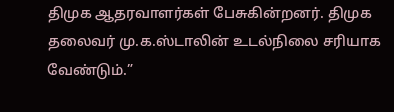திமுக ஆதரவாளர்கள் பேசுகின்றனர். திமுக தலைவர் மு.க.ஸ்டாலின் உடல்நிலை சரியாக வேண்டும்.”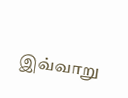இவ்வாறு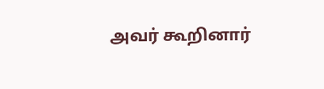அவர் கூறினார்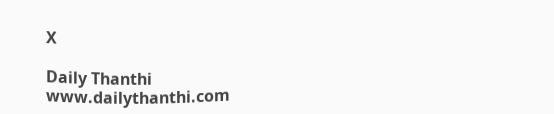X

Daily Thanthi
www.dailythanthi.com